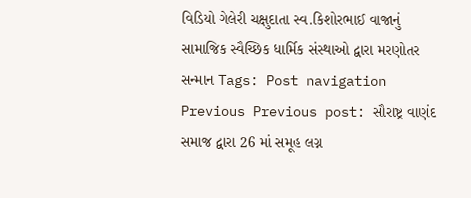વિડિયો ગેલેરી ચક્ષુદાતા સ્વ.કિશોરભાઈ વાજાનું સામાજિક સ્વૈચ્છિક ધાર્મિક સંસ્થાઓ દ્વારા મરણોતર સન્માન Tags: Post navigation Previous Previous post: સૌરાષ્ટ્ર વાણંદ સમાજ દ્વારા 26 માં સમૂહ લગ્ન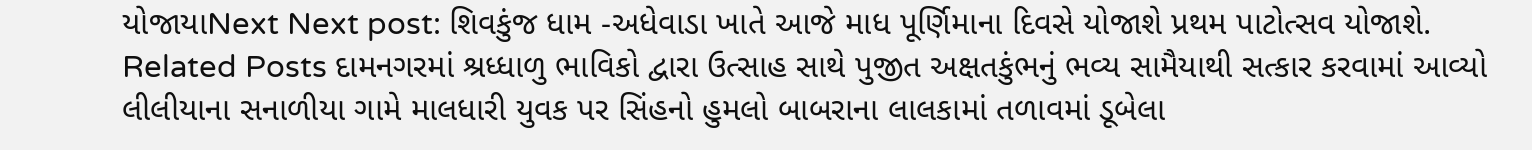યોજાયાNext Next post: શિવકુંજ ધામ -અધેવાડા ખાતે આજે માધ પૂર્ણિમાના દિવસે યોજાશે પ્રથમ પાટોત્સવ યોજાશે. Related Posts દામનગરમાં શ્રધ્ધાળુ ભાવિકો દ્વારા ઉત્સાહ સાથે પુજીત અક્ષતકુંભનું ભવ્ય સામૈયાથી સત્કાર કરવામાં આવ્યો લીલીયાના સનાળીયા ગામે માલધારી યુવક પર સિંહનો હુમલો બાબરાના લાલકામાં તળાવમાં ડૂબેલા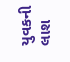યુવકની લાશ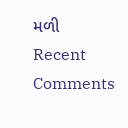મળી
Recent Comments